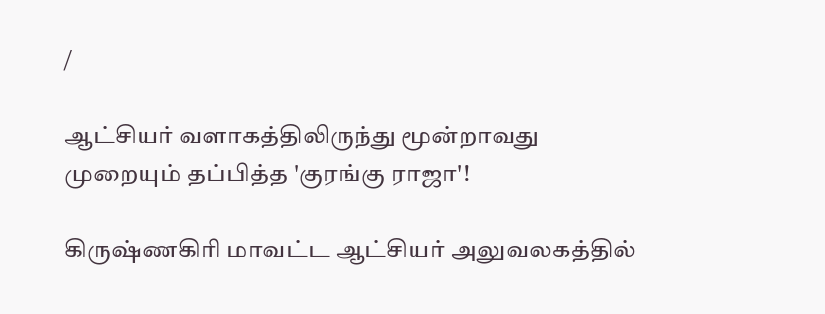/

ஆட்சியர் வளாகத்திலிருந்து மூன்றாவது முறையும் தப்பித்த 'குரங்கு ராஜா'!

கிருஷ்ணகிரி மாவட்ட ஆட்சியர் அலுவலகத்தில்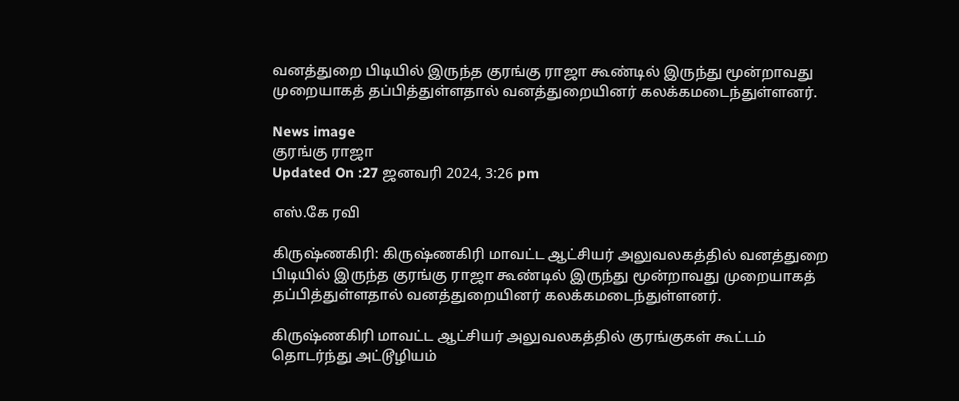வனத்துறை பிடியில் இருந்த குரங்கு ராஜா கூண்டில் இருந்து மூன்றாவது முறையாகத் தப்பித்துள்ளதால் வனத்துறையினர் கலக்கமடைந்துள்ளனர்.

News image
குரங்கு ராஜா
Updated On :27 ஜனவரி 2024, 3:26 pm

எஸ்.கே ரவி

கிருஷ்ணகிரி: கிருஷ்ணகிரி மாவட்ட ஆட்சியர் அலுவலகத்தில் வனத்துறை பிடியில் இருந்த குரங்கு ராஜா கூண்டில் இருந்து மூன்றாவது முறையாகத் தப்பித்துள்ளதால் வனத்துறையினர் கலக்கமடைந்துள்ளனர்.

கிருஷ்ணகிரி மாவட்ட ஆட்சியர் அலுவலகத்தில் குரங்குகள் கூட்டம் தொடர்ந்து அட்டூழியம்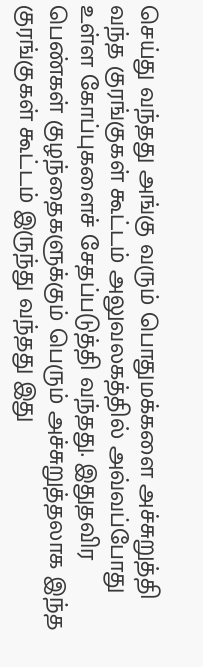செய்து வந்தது அங்கு வரும் பொதுமக்களை அச்சுறுத்தி வந்த குரங்குகள் கூட்டம் அலுவலகத்தில் அவ்வப்போது உள்ள கோப்புகளைச் சேதப்படுத்தி வந்தது. இதுதவிர பெண்கள் குழந்தைகளுக்கும் பெரும் அச்சுறுத்தலாக இந்த குரங்குகள் கூட்டம் இருந்து வந்தது இது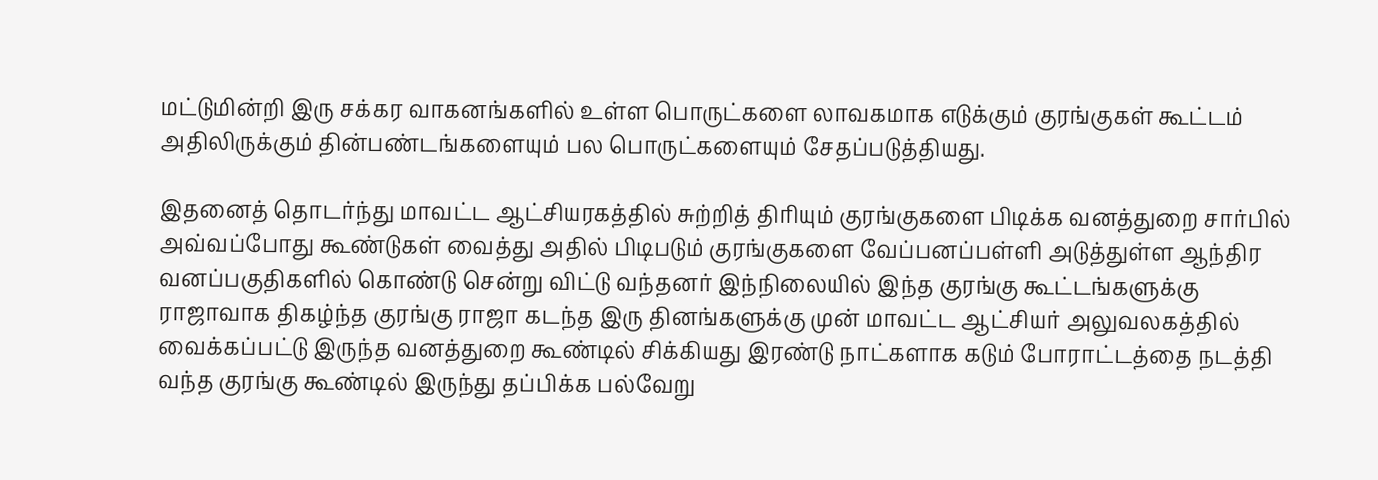மட்டுமின்றி இரு சக்கர வாகனங்களில் உள்ள பொருட்களை லாவகமாக எடுக்கும் குரங்குகள் கூட்டம் அதிலிருக்கும் தின்பண்டங்களையும் பல பொருட்களையும் சேதப்படுத்தியது.

இதனைத் தொடர்ந்து மாவட்ட ஆட்சியரகத்தில் சுற்றித் திரியும் குரங்குகளை பிடிக்க வனத்துறை சார்பில் அவ்வப்போது கூண்டுகள் வைத்து அதில் பிடிபடும் குரங்குகளை வேப்பனப்பள்ளி அடுத்துள்ள ஆந்திர வனப்பகுதிகளில் கொண்டு சென்று விட்டு வந்தனர் இந்நிலையில் இந்த குரங்கு கூட்டங்களுக்கு ராஜாவாக திகழ்ந்த குரங்கு ராஜா கடந்த இரு தினங்களுக்கு முன் மாவட்ட ஆட்சியர் அலுவலகத்தில் வைக்கப்பட்டு இருந்த வனத்துறை கூண்டில் சிக்கியது இரண்டு நாட்களாக கடும் போராட்டத்தை நடத்தி வந்த குரங்கு கூண்டில் இருந்து தப்பிக்க பல்வேறு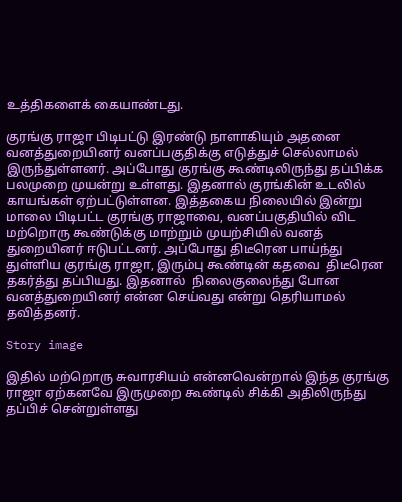உத்திகளைக் கையாண்டது.

குரங்கு ராஜா பிடிபட்டு இரண்டு நாளாகியும் அதனை வனத்துறையினர் வனப்பகுதிக்கு எடுத்துச் செல்லாமல் இருந்துள்ளனர். அப்போது குரங்கு கூண்டிலிருந்து தப்பிக்க பலமுறை முயன்று உள்ளது. இதனால் குரங்கின் உடலில் காயங்கள் ஏற்பட்டுள்ளன. இத்தகைய நிலையில் இன்று மாலை பிடிபட்ட குரங்கு ராஜாவை, வனப்பகுதியில் விட மற்றொரு கூண்டுக்கு மாற்றும் முயற்சியில் வனத் துறையினர் ஈடுபட்டனர். அப்போது திடீரென பாய்ந்து துள்ளிய குரங்கு ராஜா, இரும்பு கூண்டின் கதவை  திடீரென தகர்த்து தப்பியது. இதனால்  நிலைகுலைந்து போன வனத்துறையினர் என்ன செய்வது என்று தெரியாமல் தவித்தனர்.

Story image

இதில் மற்றொரு சுவாரசியம் என்னவென்றால் இந்த குரங்கு ராஜா ஏற்கனவே இருமுறை கூண்டில் சிக்கி அதிலிருந்து தப்பிச் சென்றுள்ளது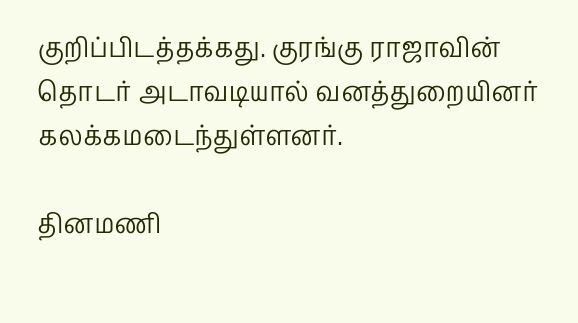குறிப்பிடத்தக்கது. குரங்கு ராஜாவின் தொடர் அடாவடியால் வனத்துறையினர் கலக்கமடைந்துள்ளனர்.

தினமணி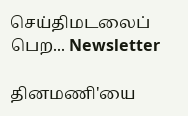செய்திமடலைப் பெற... Newsletter

தினமணி'யை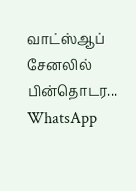வாட்ஸ்ஆப் சேனலில் பின்தொடர... WhatsApp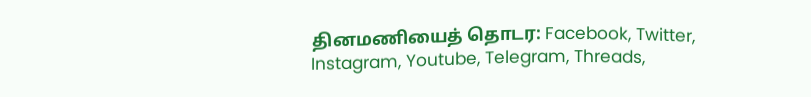தினமணியைத் தொடர: Facebook, Twitter, Instagram, Youtube, Telegram, Threads,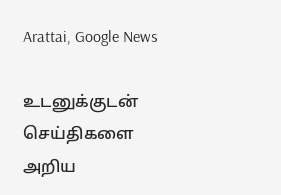Arattai, Google News

உடனுக்குடன் செய்திகளை அறிய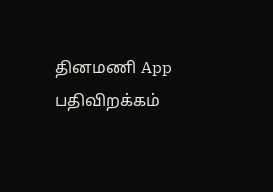தினமணி App பதிவிறக்கம்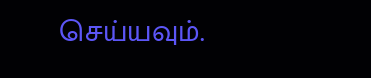செய்யவும்.